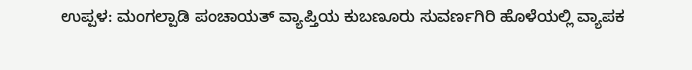ಉಪ್ಪಳ: ಮಂಗಲ್ಪಾಡಿ ಪಂಚಾಯತ್ ವ್ಯಾಪ್ತಿಯ ಕುಬಣೂರು ಸುವರ್ಣಗಿರಿ ಹೊಳೆಯಲ್ಲಿ ವ್ಯಾಪಕ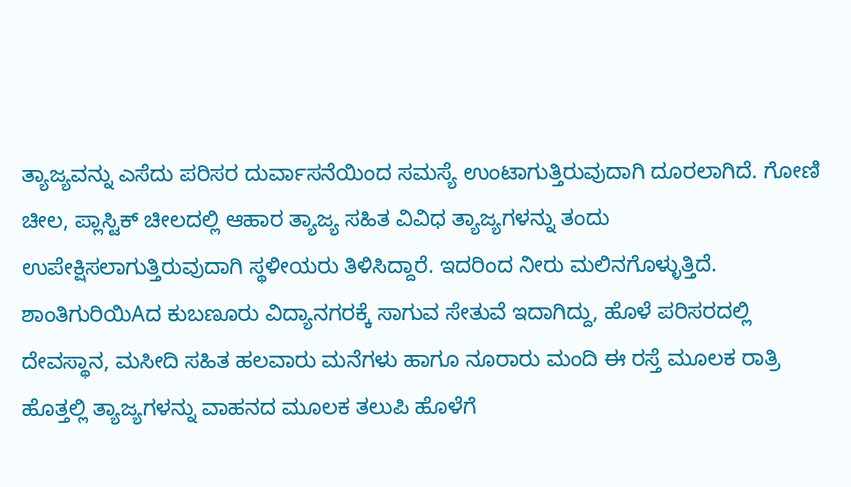ತ್ಯಾಜ್ಯವನ್ನು ಎಸೆದು ಪರಿಸರ ದುರ್ವಾಸನೆಯಿಂದ ಸಮಸ್ಯೆ ಉಂಟಾಗುತ್ತಿರುವುದಾಗಿ ದೂರಲಾಗಿದೆ. ಗೋಣಿ ಚೀಲ, ಪ್ಲಾಸ್ಟಿಕ್ ಚೀಲದಲ್ಲಿ ಆಹಾರ ತ್ಯಾಜ್ಯ ಸಹಿತ ವಿವಿಧ ತ್ಯಾಜ್ಯಗಳನ್ನು ತಂದು ಉಪೇಕ್ಷಿಸಲಾಗುತ್ತಿರುವುದಾಗಿ ಸ್ಥಳೀಯರು ತಿಳಿಸಿದ್ದಾರೆ. ಇದರಿಂದ ನೀರು ಮಲಿನಗೊಳ್ಳುತ್ತಿದೆ. ಶಾಂತಿಗುರಿಯಿAದ ಕುಬಣೂರು ವಿದ್ಯಾನಗರಕ್ಕೆ ಸಾಗುವ ಸೇತುವೆ ಇದಾಗಿದ್ದು, ಹೊಳೆ ಪರಿಸರದಲ್ಲಿ ದೇವಸ್ಥಾನ, ಮಸೀದಿ ಸಹಿತ ಹಲವಾರು ಮನೆಗಳು ಹಾಗೂ ನೂರಾರು ಮಂದಿ ಈ ರಸ್ತೆ ಮೂಲಕ ರಾತ್ರಿ ಹೊತ್ತಲ್ಲಿ ತ್ಯಾಜ್ಯಗಳನ್ನು ವಾಹನದ ಮೂಲಕ ತಲುಪಿ ಹೊಳೆಗೆ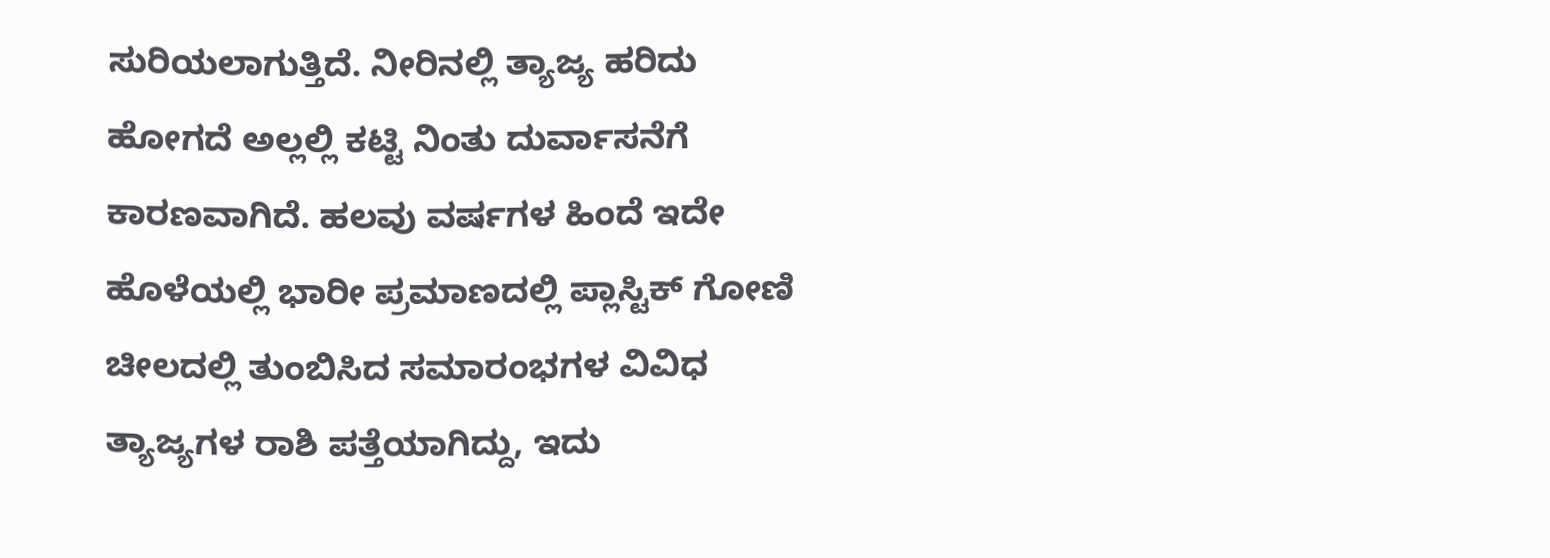ಸುರಿಯಲಾಗುತ್ತಿದೆ. ನೀರಿನಲ್ಲಿ ತ್ಯಾಜ್ಯ ಹರಿದು ಹೋಗದೆ ಅಲ್ಲಲ್ಲಿ ಕಟ್ಟಿ ನಿಂತು ದುರ್ವಾಸನೆಗೆ ಕಾರಣವಾಗಿದೆ. ಹಲವು ವರ್ಷಗಳ ಹಿಂದೆ ಇದೇ ಹೊಳೆಯಲ್ಲಿ ಭಾರೀ ಪ್ರಮಾಣದಲ್ಲಿ ಪ್ಲಾಸ್ಟಿಕ್ ಗೋಣಿ ಚೀಲದಲ್ಲಿ ತುಂಬಿಸಿದ ಸಮಾರಂಭಗಳ ವಿವಿಧ ತ್ಯಾಜ್ಯಗಳ ರಾಶಿ ಪತ್ತೆಯಾಗಿದ್ದು, ಇದು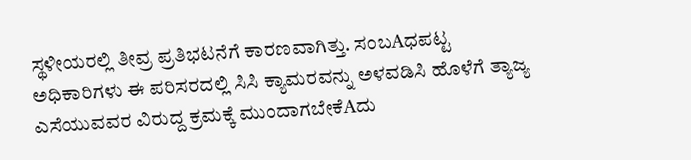ಸ್ಥಳೀಯರಲ್ಲಿ ತೀವ್ರ ಪ್ರತಿಭಟನೆಗೆ ಕಾರಣವಾಗಿತ್ತು. ಸಂಬAಧಪಟ್ಟ ಅಧಿಕಾರಿಗಳು ಈ ಪರಿಸರದಲ್ಲಿ ಸಿಸಿ ಕ್ಯಾಮರವನ್ನು ಅಳವಡಿಸಿ ಹೊಳೆಗೆ ತ್ಯಾಜ್ಯ ಎಸೆಯುವವರ ವಿರುದ್ದ ಕ್ರಮಕ್ಕೆ ಮುಂದಾಗಬೇಕೆAದು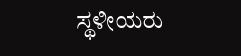ಸ್ಥಳೀಯರು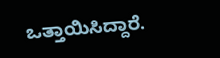ಒತ್ತಾಯಿಸಿದ್ದಾರೆ.